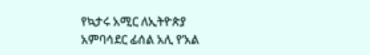የኳታሩ አሚር ለኢትዮጵያ አምባሳደር ፊሰል አሊ የ’አል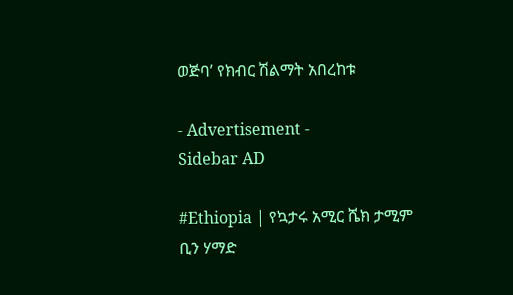ወጅባ’ የክብር ሽልማት አበረከቱ

- Advertisement -
Sidebar AD

#Ethiopia | የኳታሩ አሚር ሼክ ታሚም ቢን ሃማድ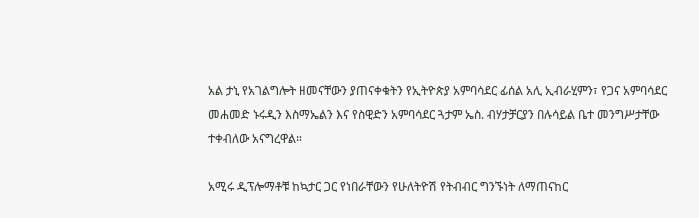አል ታኒ የአገልግሎት ዘመናቸውን ያጠናቀቁትን የኢትዮጵያ አምባሳደር ፊሰል አሊ ኢብራሂምን፣ የጋና አምባሳደር መሐመድ ኑሩዲን እስማኤልን እና የስዊድን አምባሳደር ጓታም ኤስ. ብሃታቻርያን በሉሳይል ቤተ መንግሥታቸው ተቀብለው አናግረዋል።

አሚሩ ዲፕሎማቶቹ ከኳታር ጋር የነበራቸውን የሁለትዮሽ የትብብር ግንኙነት ለማጠናከር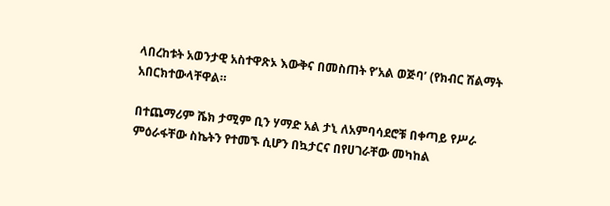ላበረከቱት አወንታዊ አስተዋጽኦ እውቅና በመስጠት የ’አል ወጅባ’ (የክብር ሽልማት አበርክተውላቸዋል።

በተጨማሪም ሼክ ታሚም ቢን ሃማድ አል ታኒ ለአምባሳደሮቹ በቀጣይ የሥራ ምዕራፋቸው ስኬትን የተመኙ ሲሆን በኳታርና በየሀገራቸው መካከል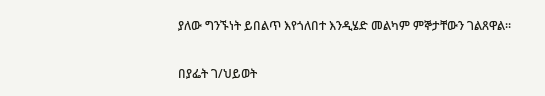ያለው ግንኙነት ይበልጥ እየጎለበተ እንዲሄድ መልካም ምኞታቸውን ገልጸዋል።

በያፌት ገ/ህይወት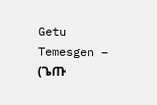Getu Temesgen – (ጌጡ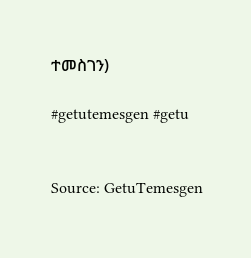ተመስገን)

#getutemesgen #getu


Source: GetuTemesgen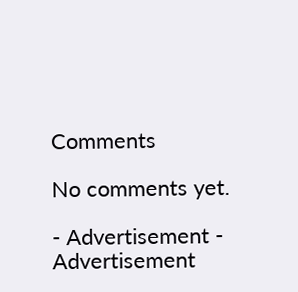Comments

No comments yet.

- Advertisement -
Advertisement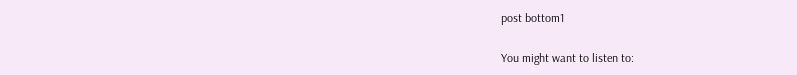post bottom1

You might want to listen to: